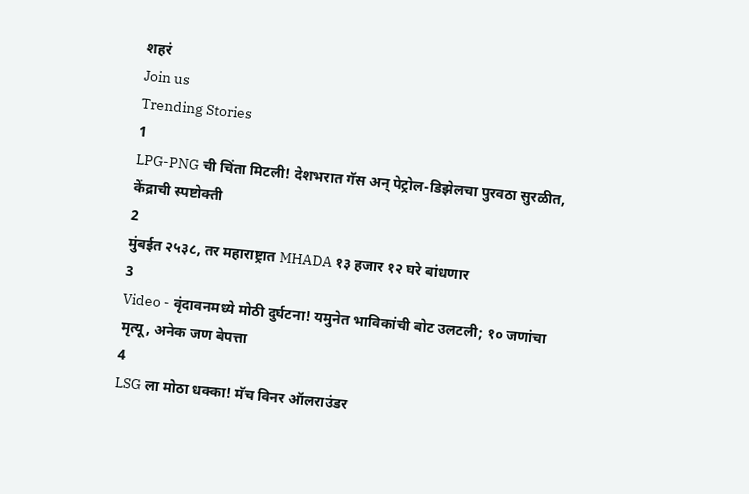शहरं
Join us
Trending Stories
1
LPG-PNG ची चिंता मिटली! देशभरात गॅस अन् पेट्रोल-डिझेलचा पुरवठा सुरळीत, केंद्राची स्पष्टोक्ती
2
मुंबईत २५३८, तर महाराष्ट्रात MHADA १३ हजार १२ घरे बांधणार
3
Video - वृंदावनमध्ये मोठी दुर्घटना! यमुनेत भाविकांची बोट उलटली; १० जणांचा मृत्यू, अनेक जण बेपत्ता
4
LSG ला मोठा धक्का! मॅच विनर ऑलराउंडर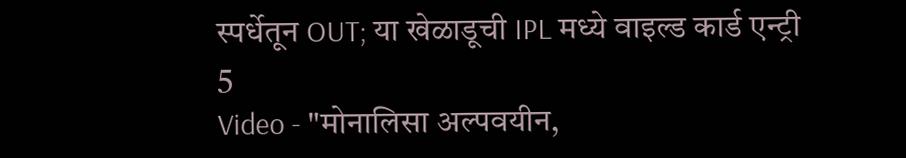स्पर्धेतून OUT; या खेळाडूची IPL मध्ये वाइल्ड कार्ड एन्ट्री
5
Video - "मोनालिसा अल्पवयीन,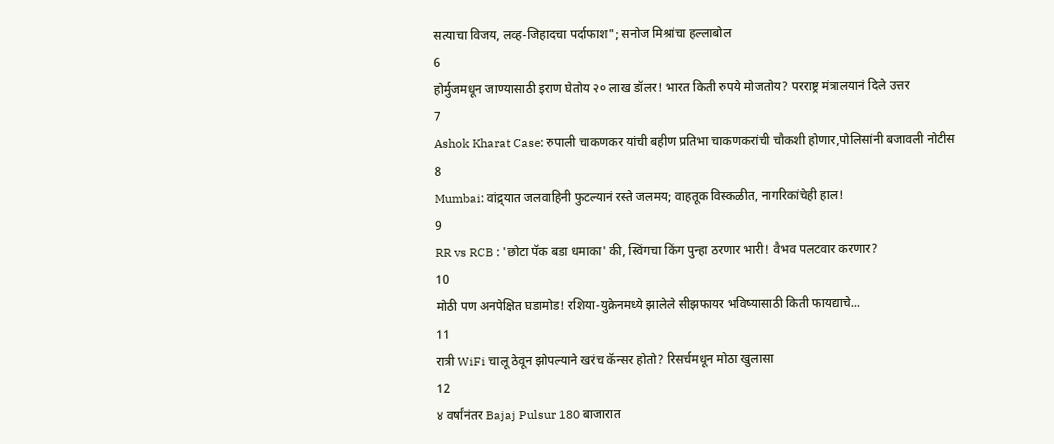सत्याचा विजय, लव्ह-जिहादचा पर्दाफाश"; सनोज मिश्रांचा हल्लाबोल
6
होर्मुजमधून जाण्यासाठी इराण घेतोय २० लाख डॉलर! भारत किती रुपये मोजतोय? परराष्ट्र मंत्रालयानं दिले उत्तर
7
Ashok Kharat Case: रुपाली चाकणकर यांची बहीण प्रतिभा चाकणकरांची चौकशी होणार,पोलिसांनी बजावली नोटीस
8
Mumbai: वांद्र्यात जलवाहिनी फुटल्यानं रस्ते जलमय; वाहतूक विस्कळीत, नागरिकांचेही हाल!
9
RR vs RCB : 'छोटा पॅक बडा धमाका' की, स्विंगचा किंग पुन्हा ठरणार भारी! वैभव पलटवार करणार?
10
मोठी पण अनपेक्षित घडामोड! रशिया-युक्रेनमध्ये झालेले सीझफायर भविष्यासाठी किती फायद्याचे...
11
रात्री WiFi चालू ठेवून झोपल्याने खरंच कॅन्सर होतो? रिसर्चमधून मोठा खुलासा
12
४ वर्षांनंतर Bajaj Pulsur 180 बाजारात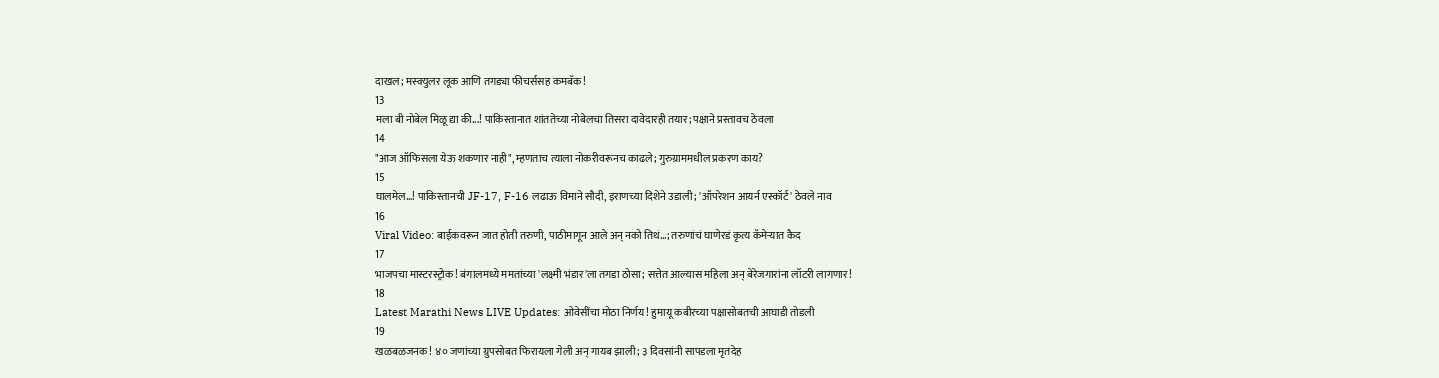दाखल; मस्क्युलर लूक आणि तगड्या फीचर्ससह कमबॅक!
13
मला बी नोबेल मिळू द्या की...! पाकिस्तानात शांततेच्या नोबेलचा तिसरा दावेदारही तयार; पक्षाने प्रस्तावच ठेवला
14
"आज ऑफिसला येऊ शकणार नाही", म्हणताच त्याला नोकरीवरूनच काढले; गुरुग्राममधील प्रकरण काय?
15
घालमेल...! पाकिस्तानची JF-17, F-16 लढाऊ विमाने सौदी, इराणच्या दिशेने उडाली; 'ऑपरेशन आयर्न एस्कॉर्ट' ठेवले नाव
16
Viral Video: बाईकवरून जात होती तरुणी, पाठीमागून आले अन् नको तिथं...; तरुणांचं घाणेरडं कृत्य कॅमेऱ्यात कैद
17
भाजपचा मास्टरस्ट्रोक! बंगालमध्ये ममतांच्या 'लक्ष्मी भंडार'ला तगडा ठोसा; सत्तेत आल्यास महिला अन् बेरेजगारांना लॉटरी लागणार!
18
Latest Marathi News LIVE Updates: ओवेसींचा मोठा निर्णय! हुमायू कबीरच्या पक्षासोबतची आघाडी तोडली
19
खळबळजनक! ४० जणांच्या ग्रुपसोबत फिरायला गेली अन् गायब झाली; ३ दिवसांनी सापडला मृतदेह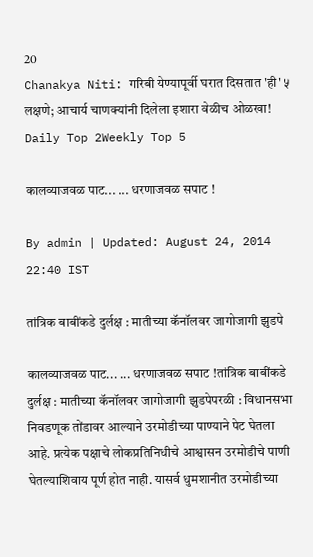20
Chanakya Niti: गरिबी येण्यापूर्वी घरात दिसतात 'ही' ५ लक्षणे; आचार्य चाणक्यांनी दिलेला इशारा वेळीच ओळखा!
Daily Top 2Weekly Top 5

कालव्याजवळ पाट... ... धरणाजवळ सपाट !

By admin | Updated: August 24, 2014 22:40 IST

तांत्रिक बाबींकडे दुर्लक्ष : मातीच्या कॅनॉलवर जागोजागी झुडपे

कालव्याजवळ पाट... ... धरणाजवळ सपाट !तांत्रिक बाबींकडे दुर्लक्ष : मातीच्या कॅनॉलवर जागोजागी झुडपेपरळी : विधानसभा निवडणूक तोंडावर आल्याने उरमोडीच्या पाण्याने पेट घेतला आहे. प्रत्येक पक्षाचे लोकप्रतिनिधीचे आश्वासन उरमोडीचे पाणी घेतल्याशिवाय पूर्ण होत नाही. यासर्व धुमशानीत उरमोडीच्या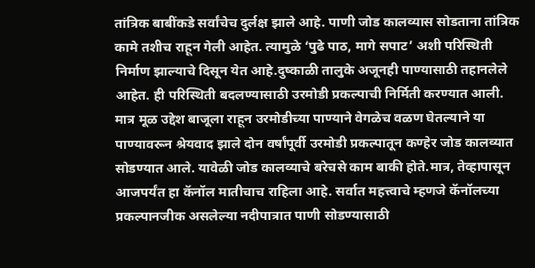तांत्रिक बाबींकडे सर्वांचेच दुर्लक्ष झाले आहे. पाणी जोड कालव्यास सोडताना तांत्रिक कामे तशीच राहून गेली आहेत. त्यामुळे ‘पुढे पाठ, मागे सपाट’ अशी परिस्थिती निर्माण झाल्याचे दिसून येत आहे.दुष्काळी तालुके अजूनही पाण्यासाठी तहानलेले आहेत. ही परिस्थिती बदलण्यासाठी उरमोडी प्रकल्पाची निर्मिती करण्यात आली. मात्र मूळ उद्देश बाजूला राहून उरमोडीच्या पाण्याने वेगळेच वळण घेतल्याने या पाण्यावरून श्रेयवाद झाले दोन वर्षांपूर्वी उरमोडी प्रकल्पातून कण्हेर जोड कालव्यात सोडण्यात आले. यावेळी जोड कालव्याचे बरेचसे काम बाकी होते.मात्र, तेव्हापासून आजपर्यंत हा कॅनॉल मातीचाच राहिला आहे. सर्वात महत्त्वाचे म्हणजे कॅनॉलच्या प्रकल्पानजीक असलेल्या नदीपात्रात पाणी सोडण्यासाठी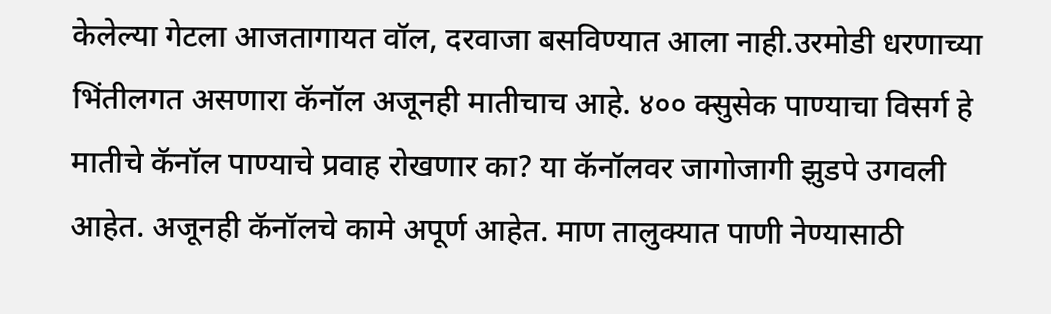केलेल्या गेटला आजतागायत वॉल, दरवाजा बसविण्यात आला नाही.उरमोडी धरणाच्या भिंतीलगत असणारा कॅनॉल अजूनही मातीचाच आहे. ४०० क्सुसेक पाण्याचा विसर्ग हे मातीचे कॅनॉल पाण्याचे प्रवाह रोखणार का? या कॅनॉलवर जागोजागी झुडपे उगवली आहेत. अजूनही कॅनॉलचे कामे अपूर्ण आहेत. माण तालुक्यात पाणी नेण्यासाठी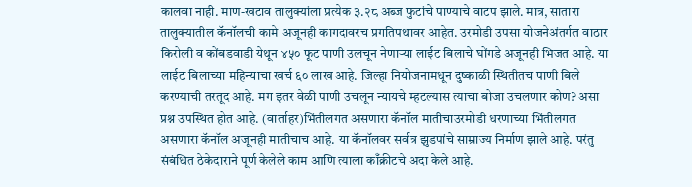कालवा नाही. माण-खटाव तालुक्यांला प्रत्येक ३.२८ अब्ज फुटांचे पाण्याचे वाटप झाले. मात्र, सातारा तालुक्यातील कॅनॉलची कामे अजूनही कागदावरच प्रगतिपथावर आहेत. उरमोडी उपसा योजनेअंतर्गत वाठार किरोली व कोंबडवाडी येथून ४५० फूट पाणी उलचून नेणाऱ्या लाईट बिलाचे घोंगडे अजूनही भिजत आहे. या लाईट बिलाच्या महिन्याचा खर्च ६० लाख आहे. जिल्हा नियोजनामधून दुष्काळी स्थितीतच पाणी बिले करण्याची तरतूद आहे. मग इतर वेळी पाणी उचलून न्यायचे म्हटल्यास त्याचा बोजा उचलणार कोण? असा प्रश्न उपस्थित होत आहे. (वार्ताहर)भिंतीलगत असणारा कॅनॉल मातीचाउरमोडी धरणाच्या भिंतीलगत असणारा कॅनॉल अजूनही मातीचाच आहे. या कॅनॉलवर सर्वत्र झुडपांचे साम्राज्य निर्माण झाले आहे. परंतु संबंधित ठेकेदाराने पूर्ण केलेले काम आणि त्याला काँक्रीटचे अदा केले आहे.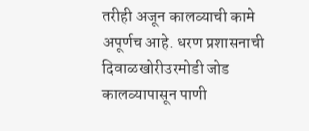तरीही अजून कालव्याची कामे अपूर्णच आहे. धरण प्रशासनाची दिवाळखोरीउरमोडी जोड कालव्यापासून पाणी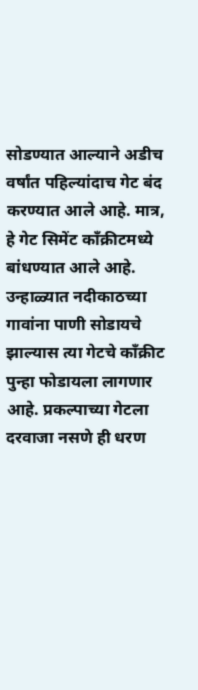सोडण्यात आल्याने अडीच वर्षांत पहिल्यांदाच गेट बंद करण्यात आले आहे. मात्र, हे गेट सिमेंट काँक्रीटमध्ये बांधण्यात आले आहे. उन्हाळ्यात नदीकाठच्या गावांना पाणी सोडायचे झाल्यास त्या गेटचे काँक्रीट पुन्हा फोडायला लागणार आहे. प्रकल्पाच्या गेटला दरवाजा नसणे ही धरण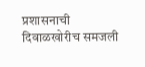प्रशासनाची दिवाळखोरीच समजली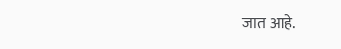जात आहे.